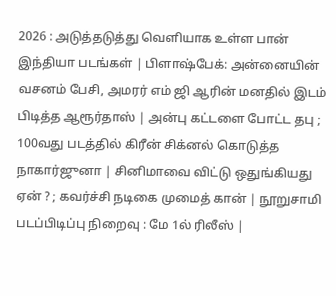2026 : அடுத்தடுத்து வெளியாக உள்ள பான் இந்தியா படங்கள் | பிளாஷ்பேக்: அன்னையின் வசனம் பேசி, அமரர் எம் ஜி ஆரின் மனதில் இடம் பிடித்த ஆரூர்தாஸ் | அன்பு கட்டளை போட்ட தபு ; 100வது படத்தில் கிரீன் சிக்னல் கொடுத்த நாகார்ஜுனா | சினிமாவை விட்டு ஒதுங்கியது ஏன் ? ; கவர்ச்சி நடிகை முமைத் கான் | நூறுசாமி படப்பிடிப்பு நிறைவு : மே 1ல் ரிலீஸ் |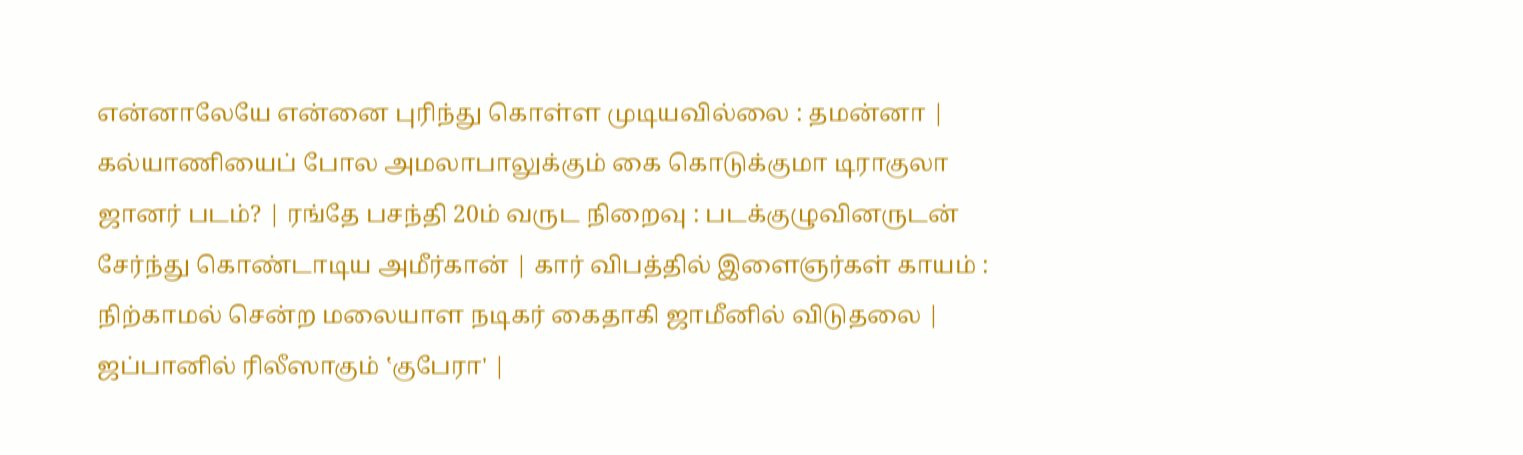என்னாலேயே என்னை புரிந்து கொள்ள முடியவில்லை : தமன்னா | கல்யாணியைப் போல அமலாபாலுக்கும் கை கொடுக்குமா டிராகுலா ஜானர் படம்? | ரங்தே பசந்தி 20ம் வருட நிறைவு : படக்குழுவினருடன் சேர்ந்து கொண்டாடிய அமீர்கான் | கார் விபத்தில் இளைஞர்கள் காயம் : நிற்காமல் சென்ற மலையாள நடிகர் கைதாகி ஜாமீனில் விடுதலை | ஜப்பானில் ரிலீஸாகும் ‛குபேரா' |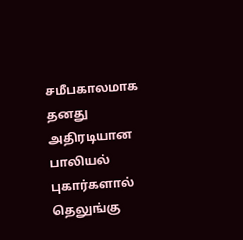சமீபகாலமாக தனது அதிரடியான பாலியல் புகார்களால் தெலுங்கு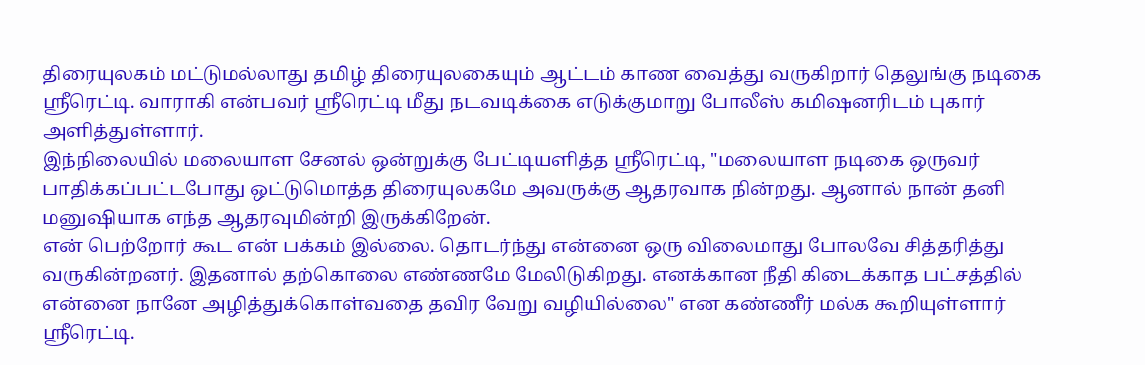திரையுலகம் மட்டுமல்லாது தமிழ் திரையுலகையும் ஆட்டம் காண வைத்து வருகிறார் தெலுங்கு நடிகை ஸ்ரீரெட்டி. வாராகி என்பவர் ஸ்ரீரெட்டி மீது நடவடிக்கை எடுக்குமாறு போலீஸ் கமிஷனரிடம் புகார் அளித்துள்ளார்.
இந்நிலையில் மலையாள சேனல் ஒன்றுக்கு பேட்டியளித்த ஸ்ரீரெட்டி, "மலையாள நடிகை ஒருவர் பாதிக்கப்பட்டபோது ஒட்டுமொத்த திரையுலகமே அவருக்கு ஆதரவாக நின்றது. ஆனால் நான் தனி மனுஷியாக எந்த ஆதரவுமின்றி இருக்கிறேன்.
என் பெற்றோர் கூட என் பக்கம் இல்லை. தொடர்ந்து என்னை ஒரு விலைமாது போலவே சித்தரித்து வருகின்றனர். இதனால் தற்கொலை எண்ணமே மேலிடுகிறது. எனக்கான நீதி கிடைக்காத பட்சத்தில் என்னை நானே அழித்துக்கொள்வதை தவிர வேறு வழியில்லை" என கண்ணீர் மல்க கூறியுள்ளார் ஸ்ரீரெட்டி.